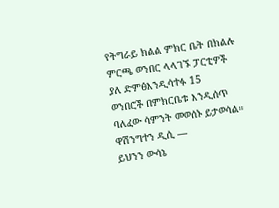የትግራይ ክልል ምክር ቤት በክልሉ ምርጫ ወንበር ላላገኙ ፓርቲዎች ያለ ድምፅእንዲሳተፉ 15
ወንበሮች በምክርቤቱ እንዲሰጥ ባለፈው ሳምንት መወሰኑ ይታወሳል።
ዋሽንግተን ዲሲ —
ይህንን ውሳኔ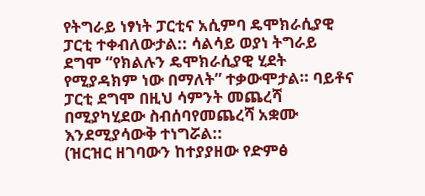የትግራይ ነፃነት ፓርቲና አሲምባ ዴሞክራሲያዊ ፓርቲ ተቀብለውታል:: ሳልሳይ ወያነ ትግራይ ደግሞ “የክልሉን ዴሞክራሲያዊ ሂደት የሚያዳክም ነው በማለት” ተቃውሞታል። ባይቶና ፓርቲ ደግሞ በዚህ ሳምንት መጨረሻ በሚያካሂደው ስብሰባየመጨረሻ አቋሙ እንደሚያሳውቅ ተነግሯል::
(ዝርዝር ዘገባውን ከተያያዘው የድምፅ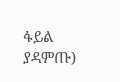ፋይል ያዳምጡ)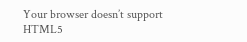Your browser doesn’t support HTML5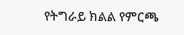የትግራይ ክልል የምርጫ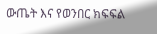ውጤት እና የወንበር ክፍፍል